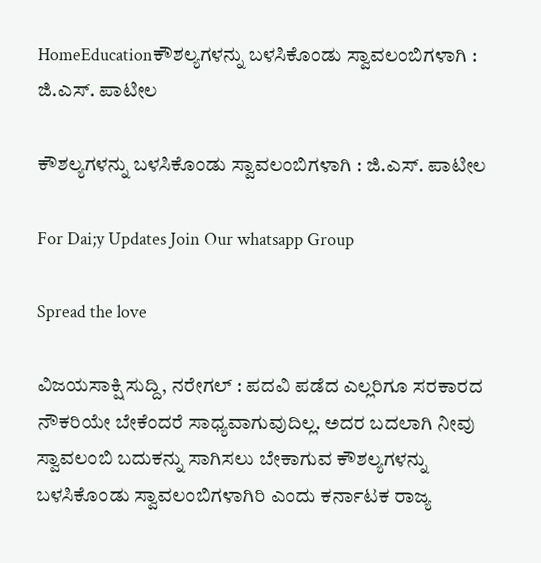HomeEducationಕೌಶಲ್ಯಗಳನ್ನು ಬಳಸಿಕೊಂಡು ಸ್ವಾವಲಂಬಿಗಳಾಗಿ : ಜಿ.ಎಸ್. ಪಾಟೀಲ

ಕೌಶಲ್ಯಗಳನ್ನು ಬಳಸಿಕೊಂಡು ಸ್ವಾವಲಂಬಿಗಳಾಗಿ : ಜಿ.ಎಸ್. ಪಾಟೀಲ

For Dai;y Updates Join Our whatsapp Group

Spread the love

ವಿಜಯಸಾಕ್ಷಿ ಸುದ್ದಿ, ನರೇಗಲ್ : ಪದವಿ ಪಡೆದ ಎಲ್ಲರಿಗೂ ಸರಕಾರದ ನೌಕರಿಯೇ ಬೇಕೆಂದರೆ ಸಾಧ್ಯವಾಗುವುದಿಲ್ಲ. ಅದರ ಬದಲಾಗಿ ನೀವು ಸ್ವಾವಲಂಬಿ ಬದುಕನ್ನು ಸಾಗಿಸಲು ಬೇಕಾಗುವ ಕೌಶಲ್ಯಗಳನ್ನು ಬಳಸಿಕೊಂಡು ಸ್ವಾವಲಂಬಿಗಳಾಗಿರಿ ಎಂದು ಕರ್ನಾಟಕ ರಾಜ್ಯ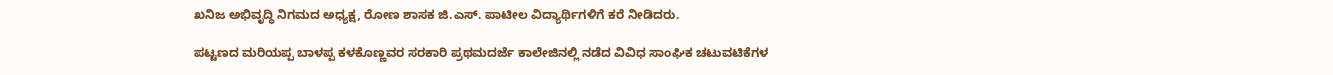ಖನಿಜ ಅಭಿವೃದ್ಧಿ ನಿಗಮದ ಅಧ್ಯಕ್ಷ, ರೋಣ ಶಾಸಕ ಜಿ.ಎಸ್. ಪಾಟೀಲ ವಿದ್ಯಾರ್ಥಿಗಳಿಗೆ ಕರೆ ನೀಡಿದರು.

ಪಟ್ಟಣದ ಮರಿಯಪ್ಪ ಬಾಳಪ್ಪ ಕಳಕೊಣ್ಣವರ ಸರಕಾರಿ ಪ್ರಥಮದರ್ಜೆ ಕಾಲೇಜಿನಲ್ಲಿ ನಡೆದ ವಿವಿಧ ಸಾಂಘಿಕ ಚಟುವಟಿಕೆಗಳ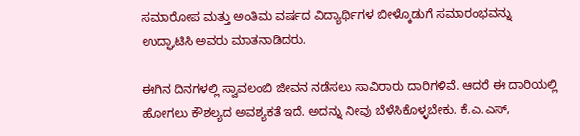ಸಮಾರೋಪ ಮತ್ತು ಅಂತಿಮ ವರ್ಷದ ವಿದ್ಯಾರ್ಥಿಗಳ ಬೀಳ್ಕೊಡುಗೆ ಸಮಾರಂಭವನ್ನು ಉದ್ಘಾಟಿಸಿ ಅವರು ಮಾತನಾಡಿದರು.

ಈಗಿನ ದಿನಗಳಲ್ಲಿ ಸ್ವಾವಲಂಬಿ ಜೀವನ ನಡೆಸಲು ಸಾವಿರಾರು ದಾರಿಗಳಿವೆ. ಆದರೆ ಈ ದಾರಿಯಲ್ಲಿ ಹೋಗಲು ಕೌಶಲ್ಯದ ಅವಶ್ಯಕತೆ ಇದೆ. ಅದನ್ನು ನೀವು ಬೆಳೆಸಿಕೊಳ್ಳಬೇಕು. ಕೆ.ಎ.ಎಸ್,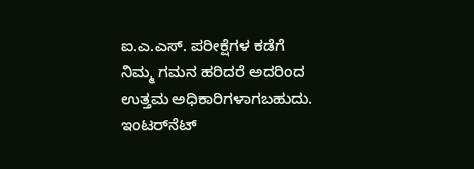ಐ.ಎ.ಎಸ್. ಪರೀಕ್ಷೆಗಳ ಕಡೆಗೆ ನಿಮ್ಮ ಗಮನ ಹರಿದರೆ ಅದರಿಂದ ಉತ್ತಮ ಅಧಿಕಾರಿಗಳಾಗಬಹುದು. ಇಂಟರ್‌ನೆಟ್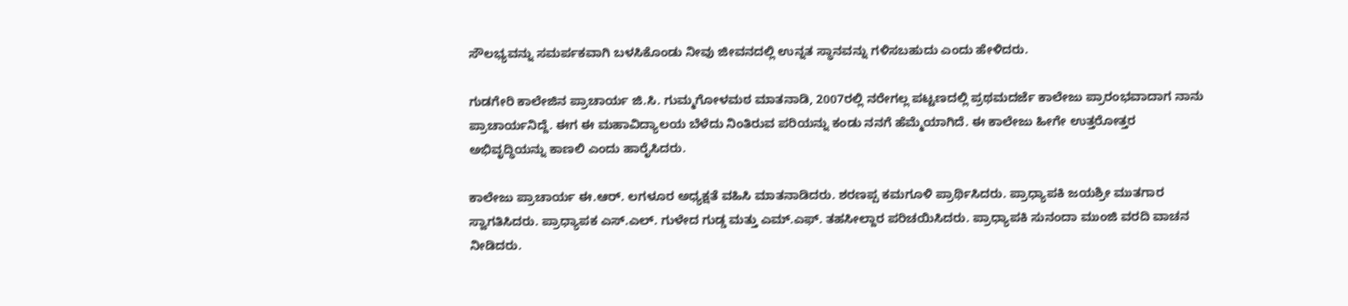ಸೌಲಭ್ಯವನ್ನು ಸಮರ್ಪಕವಾಗಿ ಬಳಸಿಕೊಂಡು ನೀವು ಜೀವನದಲ್ಲಿ ಉನ್ನತ ಸ್ಥಾನವನ್ನು ಗಳಿಸಬಹುದು ಎಂದು ಹೇಳಿದರು.

ಗುಡಗೇರಿ ಕಾಲೇಜಿನ ಪ್ರಾಚಾರ್ಯ ಜಿ.ಸಿ. ಗುಮ್ಮಗೋಳಮಠ ಮಾತನಾಡಿ, 2007ರಲ್ಲಿ ನರೇಗಲ್ಲ ಪಟ್ಟಣದಲ್ಲಿ ಪ್ರಥಮದರ್ಜೆ ಕಾಲೇಜು ಪ್ರಾರಂಭವಾದಾಗ ನಾನು ಪ್ರಾಚಾರ್ಯನಿದ್ದೆ. ಈಗ ಈ ಮಹಾವಿದ್ಯಾಲಯ ಬೆಳೆದು ನಿಂತಿರುವ ಪರಿಯನ್ನು ಕಂಡು ನನಗೆ ಹೆಮ್ಮೆಯಾಗಿದೆ. ಈ ಕಾಲೇಜು ಹೀಗೇ ಉತ್ತರೋತ್ತರ ಅಭಿವೃದ್ಧಿಯನ್ನು ಕಾಣಲಿ ಎಂದು ಹಾರೈಸಿದರು.

ಕಾಲೇಜು ಪ್ರಾಚಾರ್ಯ ಈ.ಆರ್. ಲಗಳೂರ ಅಧ್ಯಕ್ಷತೆ ವಹಿಸಿ ಮಾತನಾಡಿದರು. ಶರಣಪ್ಪ ಕಮಗೂಳಿ ಪ್ರಾರ್ಥಿಸಿದರು. ಪ್ರಾಧ್ಯಾಪಕಿ ಜಯಶ್ರೀ ಮುತಗಾರ ಸ್ವಾಗತಿಸಿದರು. ಪ್ರಾಧ್ಯಾಪಕ ಎಸ್.ಎಲ್. ಗುಳೇದ ಗುಡ್ಡ ಮತ್ತು ಎಮ್.ಎಫ್. ತಹಸೀಲ್ದಾರ ಪರಿಚಯಿಸಿದರು. ಪ್ರಾಧ್ಯಾಪಕಿ ಸುನಂದಾ ಮುಂಜಿ ವರದಿ ವಾಚನ ನೀಡಿದರು.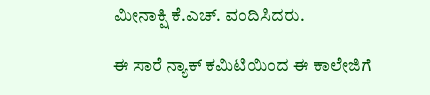ಮೀನಾಕ್ಷಿ ಕೆ.ಎಚ್. ವಂದಿಸಿದರು.

ಈ ಸಾರೆ ನ್ಯಾಕ್ ಕಮಿಟಿಯಿಂದ ಈ ಕಾಲೇಜಿಗೆ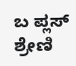ಬ ಪ್ಲಸ್ ಶ್ರೇಣಿ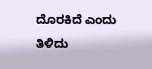ದೊರಕಿದೆ ಎಂದು ತಿಳಿದು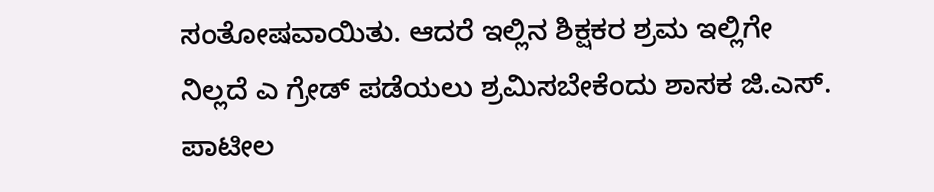ಸಂತೋಷವಾಯಿತು. ಆದರೆ ಇಲ್ಲಿನ ಶಿಕ್ಷಕರ ಶ್ರಮ ಇಲ್ಲಿಗೇ ನಿಲ್ಲದೆ ಎ ಗ್ರೇಡ್ ಪಡೆಯಲು ಶ್ರಮಿಸಬೇಕೆಂದು ಶಾಸಕ ಜಿ.ಎಸ್. ಪಾಟೀಲ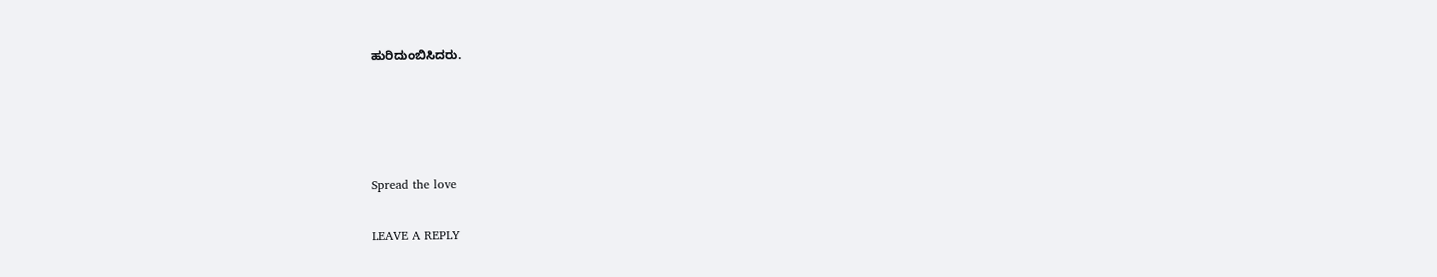ಹುರಿದುಂಬಿಸಿದರು.




Spread the love

LEAVE A REPLY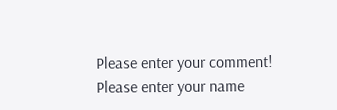Please enter your comment!
Please enter your name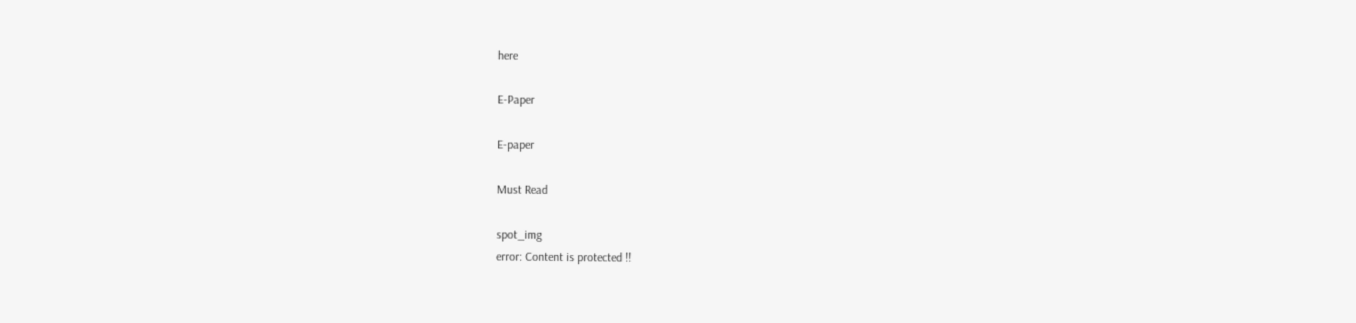here

E-Paper

E-paper

Must Read

spot_img
error: Content is protected !!